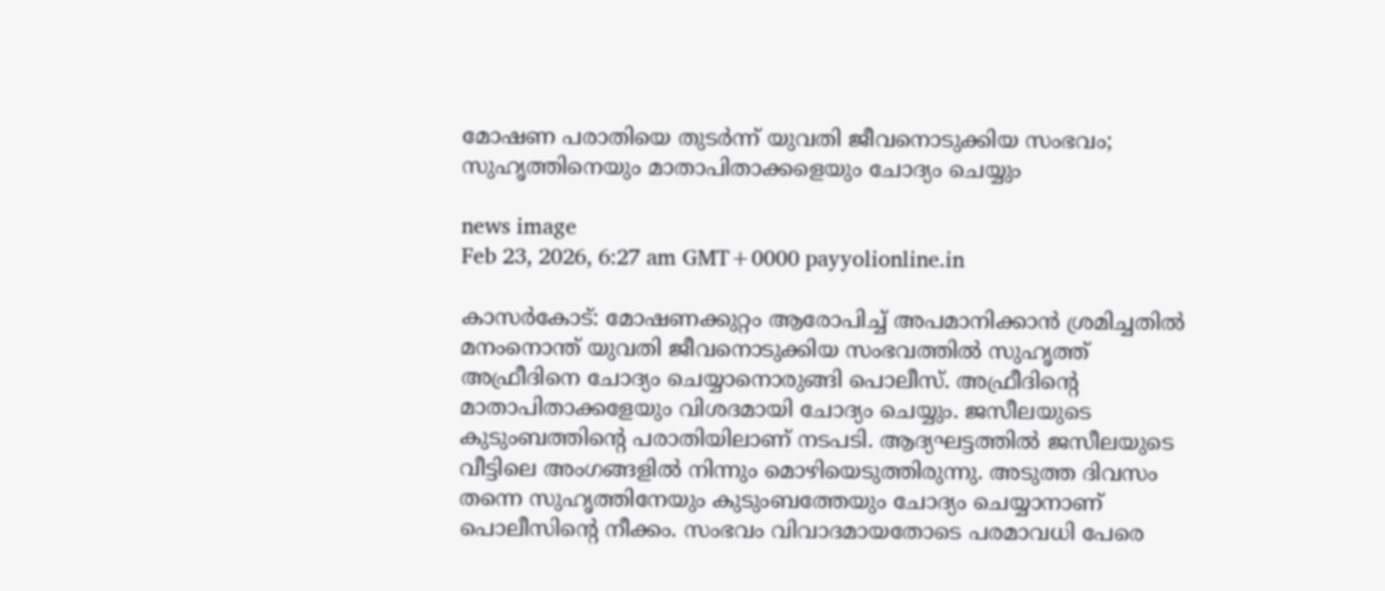മോഷണ പരാതിയെ തുടര്‍ന്ന് യുവതി ജീവനൊടുക്കിയ സംഭവം; സുഹൃത്തിനെയും മാതാപിതാക്കളെയും ചോദ്യം ചെയ്യും

news image
Feb 23, 2026, 6:27 am GMT+0000 payyolionline.in

കാസര്‍കോട്: മോഷണക്കുറ്റം ആരോപിച്ച് അപമാനിക്കാൻ ശ്രമിച്ചതിൽ മനംനൊന്ത് യുവതി ജീവനൊടുക്കിയ സംഭവത്തിൽ സുഹൃത്ത് അഫ്രീദിനെ ചോദ്യം ചെയ്യാനൊരുങ്ങി പൊലീസ്. അഫ്രീദിന്റെ മാതാപിതാക്കളേയും വിശദമായി ചോദ്യം ചെയ്യും. ജസീലയുടെ കുടുംബത്തിന്റെ പരാതിയിലാണ് നടപടി. ആദ്യഘട്ടത്തിൽ ജസീലയുടെ വീട്ടിലെ അംഗങ്ങളിൽ നിന്നും മൊഴിയെടുത്തിരുന്നു. അടുത്ത ദിവസം തന്നെ സുഹൃത്തിനേയും കുടുംബത്തേയും ചോദ്യം ചെയ്യാനാണ് പൊലീസിന്റെ നീക്കം. സംഭവം വിവാദമായതോടെ പരമാവധി പേരെ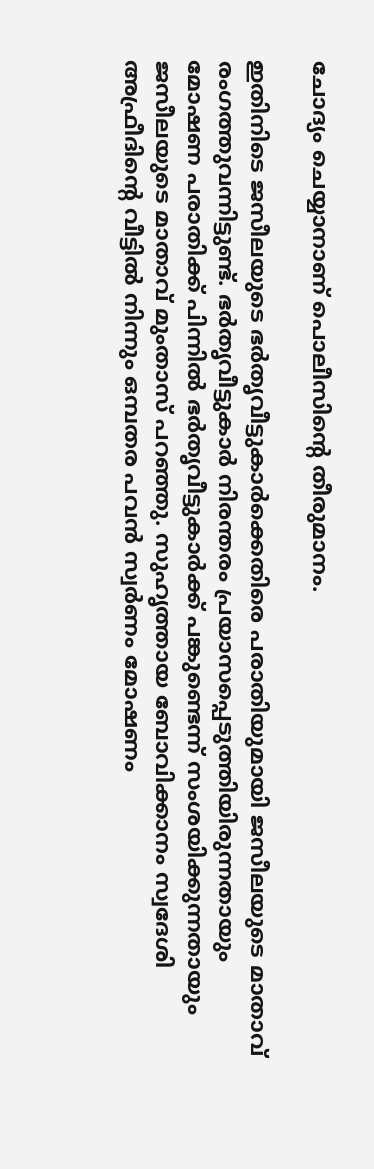ചോദ്യം ചെയ്യാനാണ് പൊലീസിന്റെ തീരുമാനം.

ഇതിനിടെ ജസീലയുടെ ഭർതൃവീട്ടുകാർക്കെതിരെ പരാതിയുമായി ജസീലയുടെ മാതാവ് രംഗത്തുവന്നിട്ടുണ്ട്. ഭർതൃവീട്ടുകാർ നിരന്തരം പ്രയാസപ്പെടുത്തിയിരുന്നതായും മോഷണ പരാതിക്ക് പിന്നിൽ ഭർതൃവീട്ടുകാർക്ക് പങ്കുണ്ടെന്ന് സംശയിക്കുന്നതായും ജസീലയുടെ മാതാവ് മുംതാസ് പറഞ്ഞു. സുഹൃത്തായ ബോവിക്കാനം സ്വദേശി അഫ്രീദിന്റെ വീട്ടിൽ നിന്നും ഒമ്പതര പവൻ സ്വർണം മോഷണം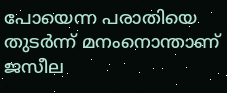പോയെന്ന പരാതിയെ തുടർന്ന് മനംനൊന്താണ് ജസീല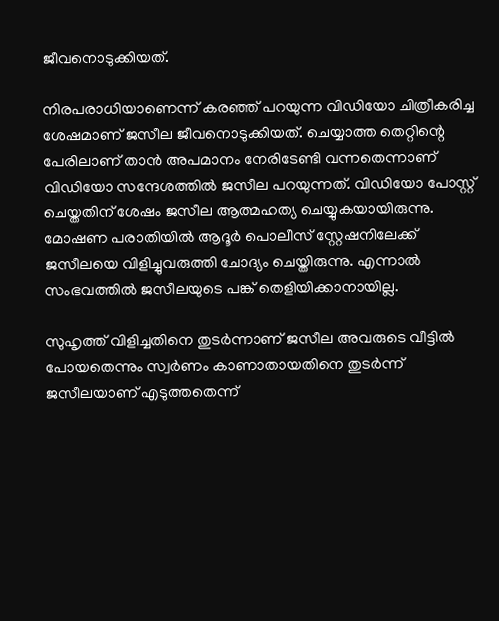ജീവനൊടുക്കിയത്.

നിരപരാധിയാണെന്ന് കരഞ്ഞ് പറയുന്ന വിഡിയോ ചിത്രീകരിച്ച ശേഷമാണ് ജസീല ജീവനൊടുക്കിയത്. ചെയ്യാത്ത തെറ്റിന്റെ പേരിലാണ് താൻ അപമാനം നേരിടേണ്ടി വന്നതെന്നാണ് വിഡിയോ സന്ദേശത്തിൽ ജസീല പറയുന്നത്. വിഡിയോ പോസ്റ്റ് ചെയ്തതിന് ശേഷം ജസീല ആത്മഹത്യ ചെയ്യുകയായിരുന്നു. മോഷണ പരാതിയിൽ ആദൂർ പൊലീസ് സ്റ്റേഷനിലേക്ക് ജസീലയെ വിളിച്ചുവരുത്തി ചോദ്യം ചെയ്തിരുന്നു. എന്നാൽ സംഭവത്തിൽ ജസീലയുടെ പങ്ക് തെളിയിക്കാനായില്ല.

സുഹൃത്ത് വിളിച്ചതിനെ തുടർന്നാണ് ജസീല അവരുടെ വീട്ടിൽ പോയതെന്നും സ്വർണം കാണാതായതിനെ തുടർന്ന് ജസീലയാണ് എടുത്തതെന്ന്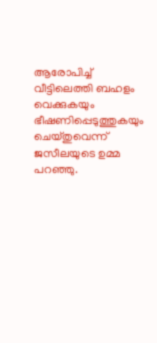ആരോപിച്ച് വീട്ടിലെത്തി ബഹളം വെക്കുകയും ഭീഷണിപ്പെടുത്തുകയും ചെയ്തുവെന്ന് ജസീലയുടെ ഉമ്മ പറഞ്ഞു.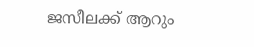ജസീലക്ക് ആറും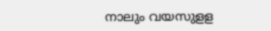നാലും വയസുളള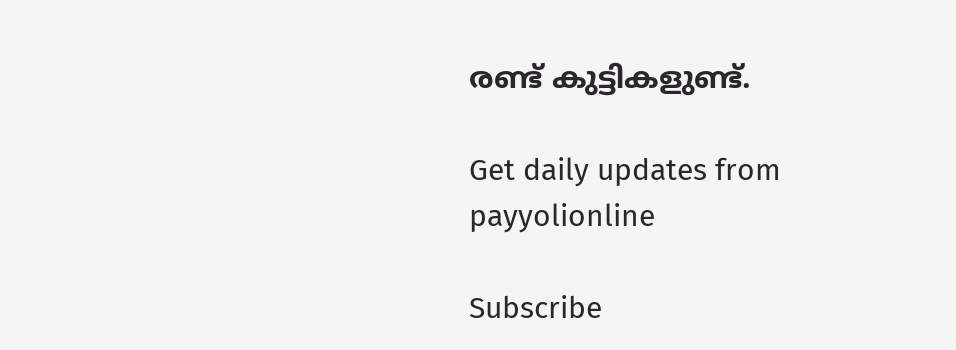രണ്ട് കുട്ടികളുണ്ട്.

Get daily updates from payyolionline

Subscribe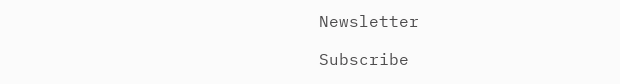Newsletter

Subscribe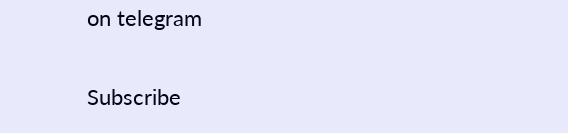on telegram

Subscribe